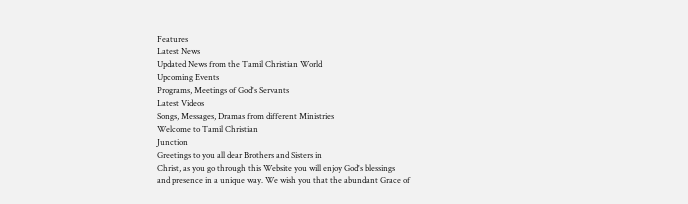Features
Latest News
Updated News from the Tamil Christian World
Upcoming Events
Programs, Meetings of God's Servants
Latest Videos
Songs, Messages, Dramas from different Ministries
Welcome to Tamil Christian
Junction
Greetings to you all dear Brothers and Sisters in
Christ, as you go through this Website you will enjoy God's blessings
and presence in a unique way. We wish you that the abundant Grace of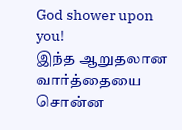God shower upon you!
இந்த ஆறுதலான வார்த்தையை சொன்ன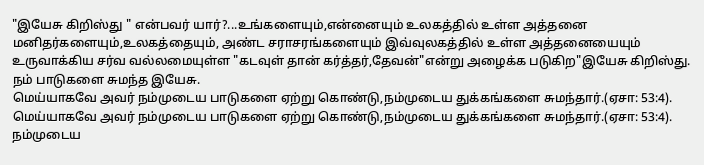"இயேசு கிறிஸ்து " என்பவர் யார்?...உங்களையும்,என்னையும் உலகத்தில் உள்ள அத்தனை மனிதர்களையும்,உலகத்தையும், அண்ட சராசரங்களையும் இவ்வுலகத்தில் உள்ள அத்தனையையும் உருவாக்கிய சர்வ வல்லமையுள்ள "கடவுள் தான் கர்த்தர்,தேவன்"என்று அழைக்க படுகிற"இயேசு கிறிஸ்து.
நம் பாடுகளை சுமந்த இயேசு.
மெய்யாகவே அவர் நம்முடைய பாடுகளை ஏற்று கொண்டு,நம்முடைய துக்கங்களை சுமந்தார்.(ஏசா: 53:4).
மெய்யாகவே அவர் நம்முடைய பாடுகளை ஏற்று கொண்டு,நம்முடைய துக்கங்களை சுமந்தார்.(ஏசா: 53:4).
நம்முடைய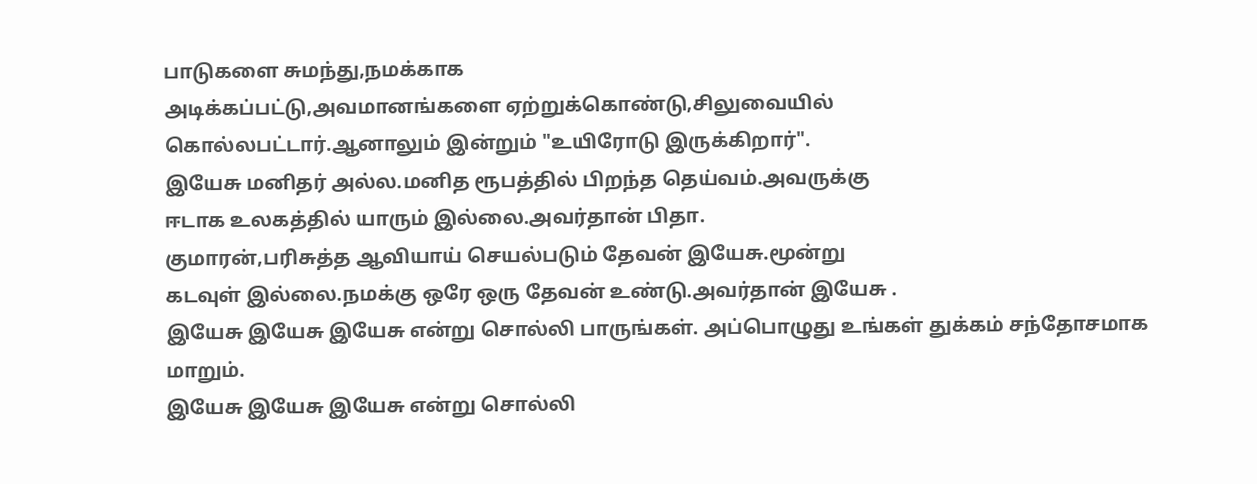பாடுகளை சுமந்து,நமக்காக
அடிக்கப்பட்டு,அவமானங்களை ஏற்றுக்கொண்டு,சிலுவையில்
கொல்லபட்டார்.ஆனாலும் இன்றும் "உயிரோடு இருக்கிறார்".
இயேசு மனிதர் அல்ல.மனித ரூபத்தில் பிறந்த தெய்வம்.அவருக்கு
ஈடாக உலகத்தில் யாரும் இல்லை.அவர்தான் பிதா.
குமாரன்,பரிசுத்த ஆவியாய் செயல்படும் தேவன் இயேசு.மூன்று
கடவுள் இல்லை.நமக்கு ஒரே ஒரு தேவன் உண்டு.அவர்தான் இயேசு .
இயேசு இயேசு இயேசு என்று சொல்லி பாருங்கள். அப்பொழுது உங்கள் துக்கம் சந்தோசமாக மாறும்.
இயேசு இயேசு இயேசு என்று சொல்லி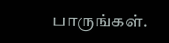பாருங்கள்.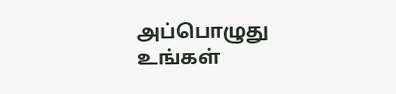அப்பொழுது உங்கள்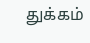துக்கம்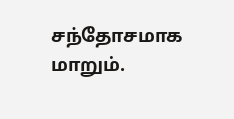சந்தோசமாக மாறும்.